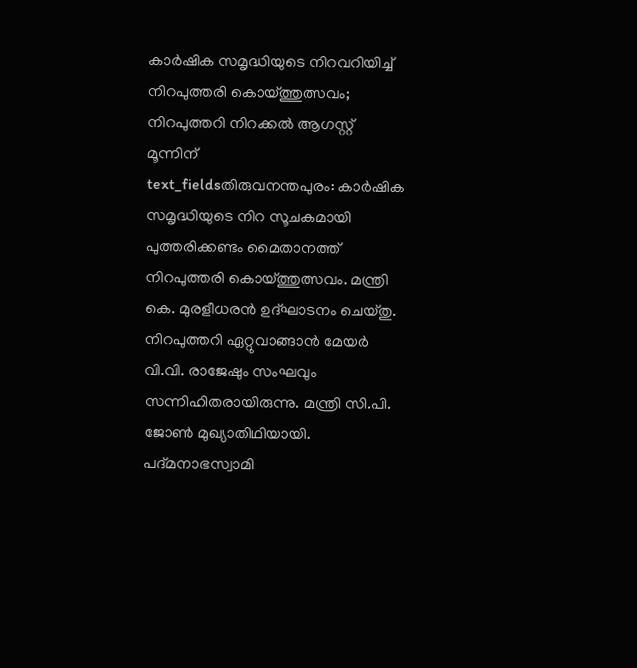കാർഷിക സമൃദ്ധിയുടെ നിറവറിയിച്ച് നിറപുത്തരി കൊയ്ത്തുത്സവം; നിറപുത്തറി നിറക്കൽ ആഗസ്റ്റ് മൂന്നിന്
text_fieldsതിരുവനന്തപുരം: കാർഷിക സമൃദ്ധിയുടെ നിറ സൂചകമായി പുത്തരിക്കണ്ടം മൈതാനത്ത് നിറപുത്തരി കൊയ്ത്തുത്സവം. മന്ത്രി കെ. മുരളീധരൻ ഉദ്ഘാടനം ചെയ്തു. നിറപുത്തറി ഏറ്റുവാങ്ങാൻ മേയർ വി.വി. രാജേഷും സംഘവും സന്നിഹിതരായിരുന്നു. മന്ത്രി സി.പി. ജോൺ മുഖ്യാതിഥിയായി. പദ്മനാഭസ്വാമി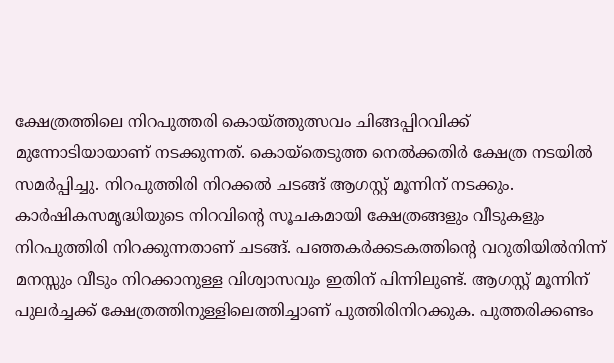ക്ഷേത്രത്തിലെ നിറപുത്തരി കൊയ്ത്തുത്സവം ചിങ്ങപ്പിറവിക്ക് മുന്നോടിയായാണ് നടക്കുന്നത്. കൊയ്തെടുത്ത നെൽക്കതിർ ക്ഷേത്ര നടയിൽ സമർപ്പിച്ചു. നിറപുത്തിരി നിറക്കൽ ചടങ്ങ് ആഗസ്റ്റ് മൂന്നിന് നടക്കും.
കാർഷികസമൃദ്ധിയുടെ നിറവിന്റെ സൂചകമായി ക്ഷേത്രങ്ങളും വീടുകളും നിറപുത്തിരി നിറക്കുന്നതാണ് ചടങ്ങ്. പഞ്ഞകർക്കടകത്തിന്റെ വറുതിയിൽനിന്ന് മനസ്സും വീടും നിറക്കാനുള്ള വിശ്വാസവും ഇതിന് പിന്നിലുണ്ട്. ആഗസ്റ്റ് മൂന്നിന് പുലർച്ചക്ക് ക്ഷേത്രത്തിനുള്ളിലെത്തിച്ചാണ് പുത്തിരിനിറക്കുക. പുത്തരിക്കണ്ടം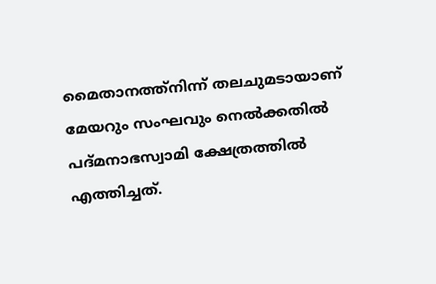മൈതാനത്ത്നിന്ന് തലചുമടായാണ് മേയറും സംഘവും നെൽക്കതിൽ പദ്മനാഭസ്വാമി ക്ഷേത്രത്തിൽ എത്തിച്ചത്.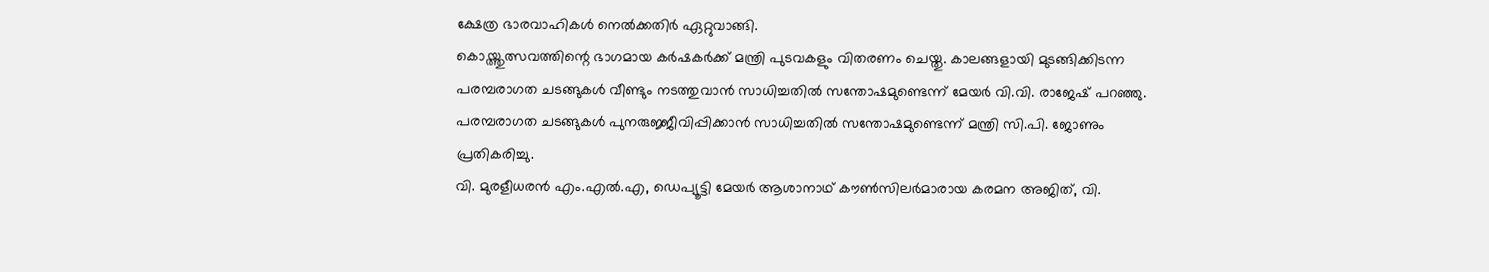ക്ഷേത്ര ഭാരവാഹികൾ നെൽക്കതിർ ഏറ്റുവാങ്ങി.
കൊയ്ത്തുത്സവത്തിന്റെ ഭാഗമായ കർഷകർക്ക് മന്ത്രി പുടവകളും വിതരണം ചെയ്തു. കാലങ്ങളായി മുടങ്ങിക്കിടന്ന പരമ്പരാഗത ചടങ്ങുകൾ വീണ്ടും നടത്തുവാൻ സാധിച്ചതിൽ സന്തോഷമുണ്ടെന്ന് മേയർ വി.വി. രാജേഷ് പറഞ്ഞു. പരമ്പരാഗത ചടങ്ങുകൾ പുനരുജ്ജീവിപ്പിക്കാൻ സാധിച്ചതിൽ സന്തോഷമുണ്ടെന്ന് മന്ത്രി സി.പി. ജോണും പ്രതികരിച്ചു.
വി. മുരളീധരൻ എം.എൽ.എ, ഡെപ്യൂട്ടി മേയർ ആശാനാഥ് കൗൺസിലർമാരായ കരമന അജിത്, വി.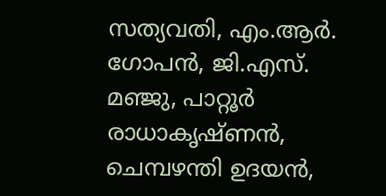സത്യവതി, എം.ആർ. ഗോപൻ, ജി.എസ്. മഞ്ജു, പാറ്റൂർ രാധാകൃഷ്ണൻ, ചെമ്പഴന്തി ഉദയൻ,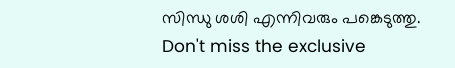സിന്ധു ശശി എന്നിവരും പങ്കെടുത്തു.
Don't miss the exclusive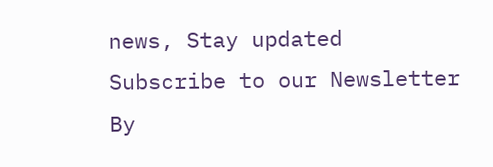news, Stay updated
Subscribe to our Newsletter
By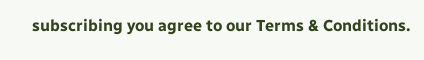subscribing you agree to our Terms & Conditions.